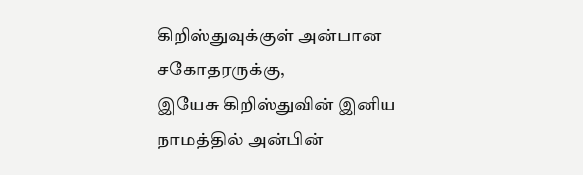கிறிஸ்துவுக்குள் அன்பான சகோதரருக்கு,
இயேசு கிறிஸ்துவின் இனிய நாமத்தில் அன்பின்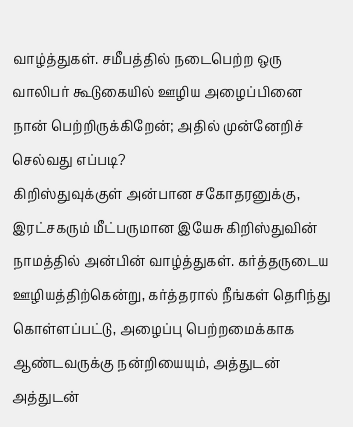வாழ்த்துகள். சமீபத்தில் நடைபெற்ற ஒரு வாலிபர் கூடுகையில் ஊழிய அழைப்பினை நான் பெற்றிருக்கிறேன்; அதில் முன்னேறிச் செல்வது எப்படி?
கிறிஸ்துவுக்குள் அன்பான சகோதரனுக்கு,
இரட்சகரும் மீட்பருமான இயேசு கிறிஸ்துவின் நாமத்தில் அன்பின் வாழ்த்துகள். கர்த்தருடைய ஊழியத்திற்கென்று, கர்த்தரால் நீங்கள் தெரிந்து கொள்ளப்பட்டு, அழைப்பு பெற்றமைக்காக ஆண்டவருக்கு நன்றியையும், அத்துடன் அத்துடன்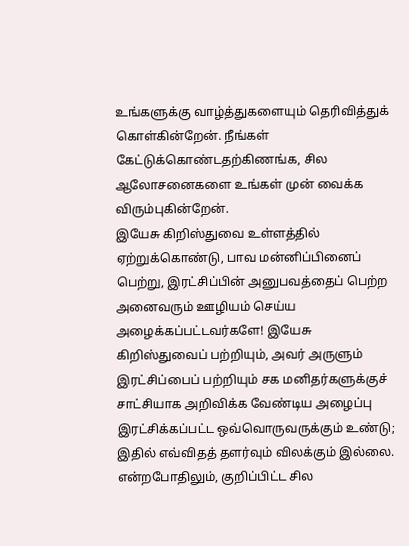உங்களுக்கு வாழ்த்துகளையும் தெரிவித்துக் கொள்கின்றேன். நீங்கள் கேட்டுக்கொண்டதற்கிணங்க, சில ஆலோசனைகளை உங்கள் முன் வைக்க விரும்புகின்றேன்.
இயேசு கிறிஸ்துவை உள்ளத்தில் ஏற்றுக்கொண்டு, பாவ மன்னிப்பினைப் பெற்று, இரட்சிப்பின் அனுபவத்தைப் பெற்ற அனைவரும் ஊழியம் செய்ய அழைக்கப்பட்டவர்களே! இயேசு கிறிஸ்துவைப் பற்றியும், அவர் அருளும் இரட்சிப்பைப் பற்றியும் சக மனிதர்களுக்குச் சாட்சியாக அறிவிக்க வேண்டிய அழைப்பு இரட்சிக்கப்பட்ட ஒவ்வொருவருக்கும் உண்டு; இதில் எவ்விதத் தளர்வும் விலக்கும் இல்லை. என்றபோதிலும், குறிப்பிட்ட சில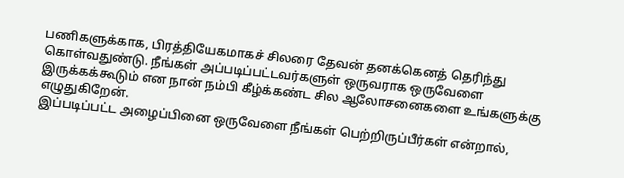பணிகளுக்காக, பிரத்தியேகமாகச் சிலரை தேவன் தனக்கெனத் தெரிந்து கொள்வதுண்டு. நீங்கள் அப்படிப்பட்டவர்களுள் ஒருவராக ஒருவேளை இருக்கக்கூடும் என நான் நம்பி கீழ்க்கண்ட சில ஆலோசனைகளை உங்களுக்கு எழுதுகிறேன்.
இப்படிப்பட்ட அழைப்பினை ஒருவேளை நீங்கள் பெற்றிருப்பீர்கள் என்றால்,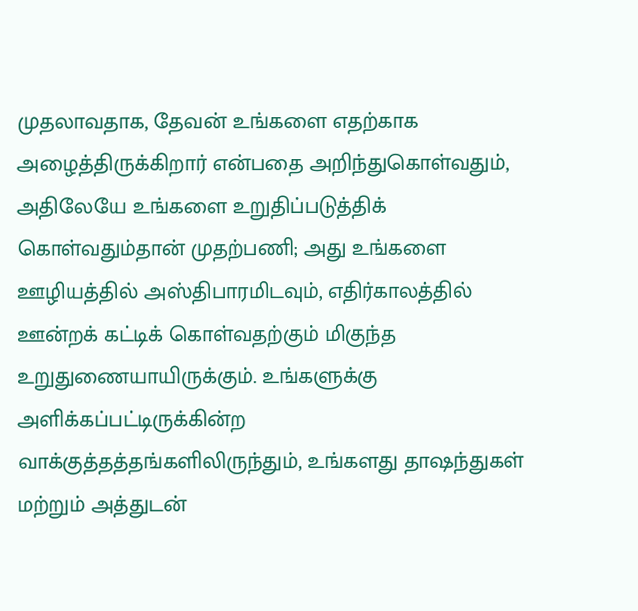முதலாவதாக, தேவன் உங்களை எதற்காக அழைத்திருக்கிறார் என்பதை அறிந்துகொள்வதும், அதிலேயே உங்களை உறுதிப்படுத்திக் கொள்வதும்தான் முதற்பணி; அது உங்களை ஊழியத்தில் அஸ்திபாரமிடவும், எதிர்காலத்தில் ஊன்றக் கட்டிக் கொள்வதற்கும் மிகுந்த உறுதுணையாயிருக்கும். உங்களுக்கு அளிக்கப்பட்டிருக்கின்ற வாக்குத்தத்தங்களிலிருந்தும், உங்களது தாஷந்துகள் மற்றும் அத்துடன்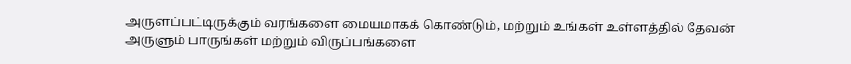அருளப்பட்டிருக்கும் வரங்களை மையமாகக் கொண்டும், மற்றும் உங்கள் உள்ளத்தில் தேவன் அருளும் பாருங்கள் மற்றும் விருப்பங்களை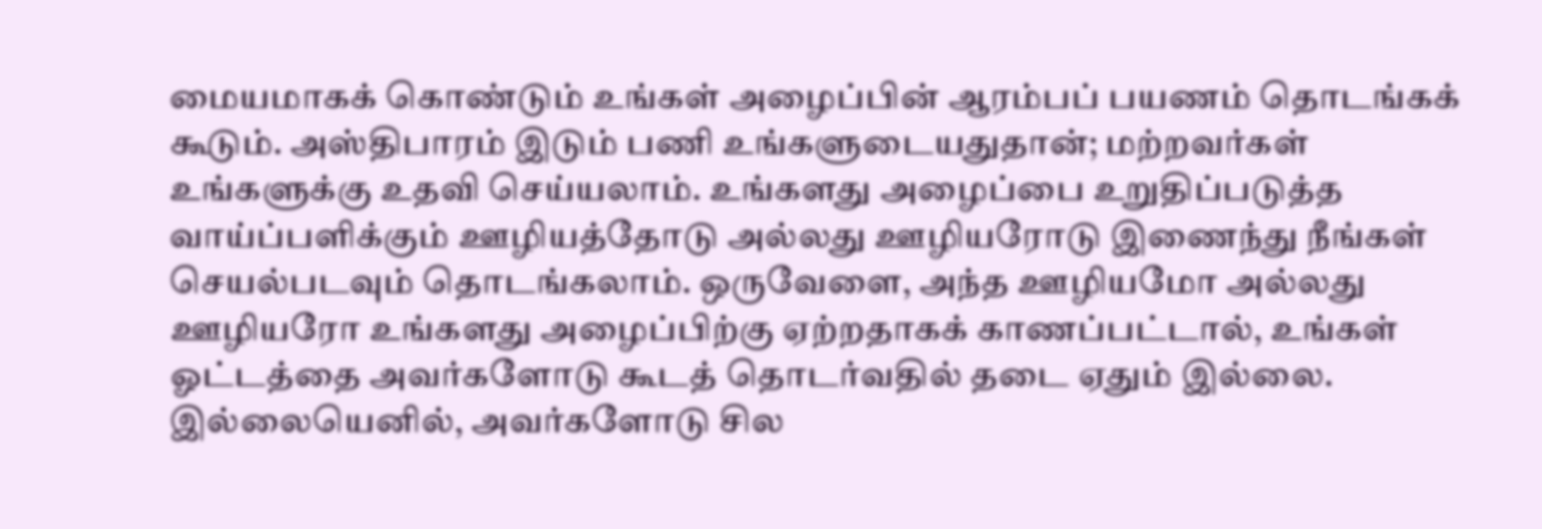மையமாகக் கொண்டும் உங்கள் அழைப்பின் ஆரம்பப் பயணம் தொடங்கக் கூடும். அஸ்திபாரம் இடும் பணி உங்களுடையதுதான்; மற்றவர்கள் உங்களுக்கு உதவி செய்யலாம். உங்களது அழைப்பை உறுதிப்படுத்த வாய்ப்பளிக்கும் ஊழியத்தோடு அல்லது ஊழியரோடு இணைந்து நீங்கள் செயல்படவும் தொடங்கலாம். ஒருவேளை, அந்த ஊழியமோ அல்லது ஊழியரோ உங்களது அழைப்பிற்கு ஏற்றதாகக் காணப்பட்டால், உங்கள் ஓட்டத்தை அவர்களோடு கூடத் தொடர்வதில் தடை ஏதும் இல்லை. இல்லையெனில், அவர்களோடு சில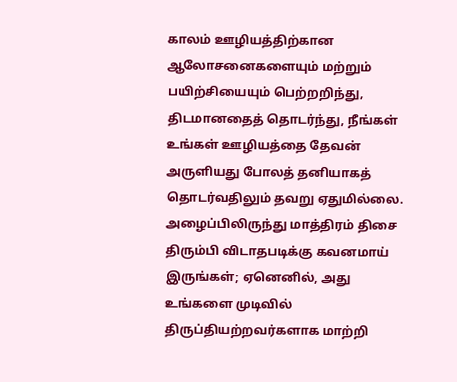காலம் ஊழியத்திற்கான ஆலோசனைகளையும் மற்றும் பயிற்சியையும் பெற்றறிந்து, திடமானதைத் தொடர்ந்து, நீங்கள் உங்கள் ஊழியத்தை தேவன் அருளியது போலத் தனியாகத் தொடர்வதிலும் தவறு ஏதுமில்லை. அழைப்பிலிருந்து மாத்திரம் திசை திரும்பி விடாதபடிக்கு கவனமாய் இருங்கள்; ஏனெனில், அது உங்களை முடிவில் திருப்தியற்றவர்களாக மாற்றி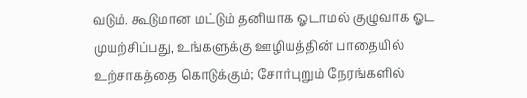வடும். கூடுமான மட்டும் தனியாக ஓடாமல் குழுவாக ஓட முயற்சிப்பது, உங்களுக்கு ஊழியத்தின் பாதையில் உற்சாகத்தை கொடுக்கும்; சோர்புறும் நேரங்களில்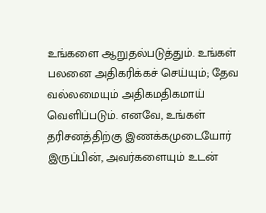உங்களை ஆறுதல்படுத்தும். உங்கள் பலனை அதிகரிக்கச் செய்யும்; தேவ வல்லமையும் அதிகமதிகமாய் வெளிப்படும். எனவே, உங்கள் தரிசனத்திற்கு இணக்கமுடையோர் இருப்பின், அவர்களையும் உடன்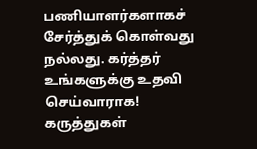பணியாளர்களாகச் சேர்த்துக் கொள்வது நல்லது. கர்த்தர் உங்களுக்கு உதவி செய்வாராக!
கருத்துகள்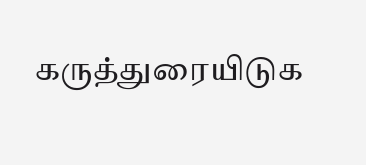கருத்துரையிடுக